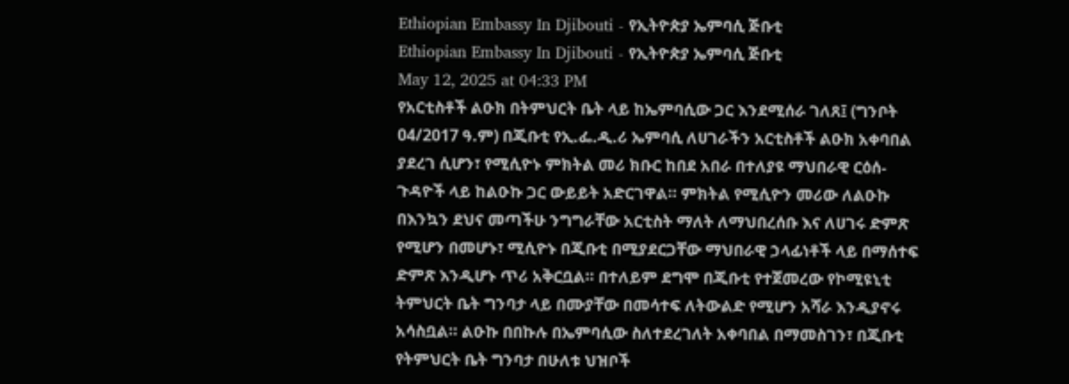Ethiopian Embassy In Djibouti - የኢትዮጵያ ኤምባሲ ጅቡቲ
Ethiopian Embassy In Djibouti - የኢትዮጵያ ኤምባሲ ጅቡቲ
May 12, 2025 at 04:33 PM
የአርቲስቶች ልዑክ በትምህርት ቤት ላይ ከኤምባሲው ጋር እንደሚሰራ ገለጸ፤ (ግንቦት 04/2017 ዓ.ም) በጂቡቲ የኢ.ፌ.ዲ.ሪ ኤምባሲ ለሀገራችን አርቲስቶች ልዑክ አቀባበል ያደረገ ሲሆን፣ የሚሲዮኑ ምክትል መሪ ክቡር ከበደ አበራ በተለያዩ ማህበራዊ ርዕሰ-ጉዳዮች ላይ ከልዑኩ ጋር ውይይት አድርገዋል። ምክትል የሚሲዮን መሪው ለልዑኩ በእንኳን ደህና መጣችሁ ንግግራቸው አርቲስት ማለት ለማህበረሰቡ እና ለሀገሩ ድምጽ የሚሆን በመሆኑ፣ ሚሲዮኑ በጂቡቲ በሚያደርጋቸው ማህበራዊ ኃላፊነቶች ላይ በማሰተፍ ድምጽ እንዲሆኑ ጥሪ አቅርቧል። በተለይም ደግሞ በጂቡቲ የተጀመረው የኮሚዩኒቲ ትምህርት ቤት ግንባታ ላይ በሙያቸው በመሳተፍ ለትውልድ የሚሆን አሻራ እንዲያኖሩ አሳስቧል። ልዑኩ በበኩሉ በኤምባሲው ስለተደረገለት አቀባበል በማመስገን፣ በጂቡቲ የትምህርት ቤት ግንባታ በሁለቱ ህዝቦች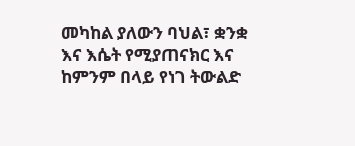መካከል ያለውን ባህል፣ ቋንቋ እና እሴት የሚያጠናክር እና ከምንም በላይ የነገ ትውልድ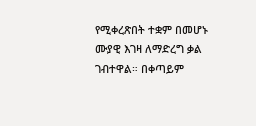የሚቀረጽበት ተቋም በመሆኑ ሙያዊ እገዛ ለማድረግ ቃል ገብተዋል። በቀጣይም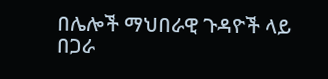በሌሎች ማህበራዊ ጉዳዮች ላይ በጋራ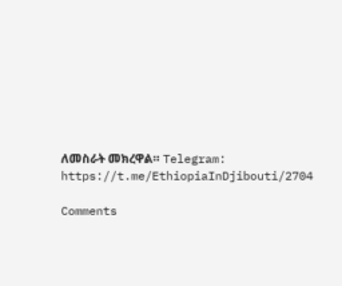ለመስራት መክረዋል። Telegram: https://t.me/EthiopiaInDjibouti/2704

Comments